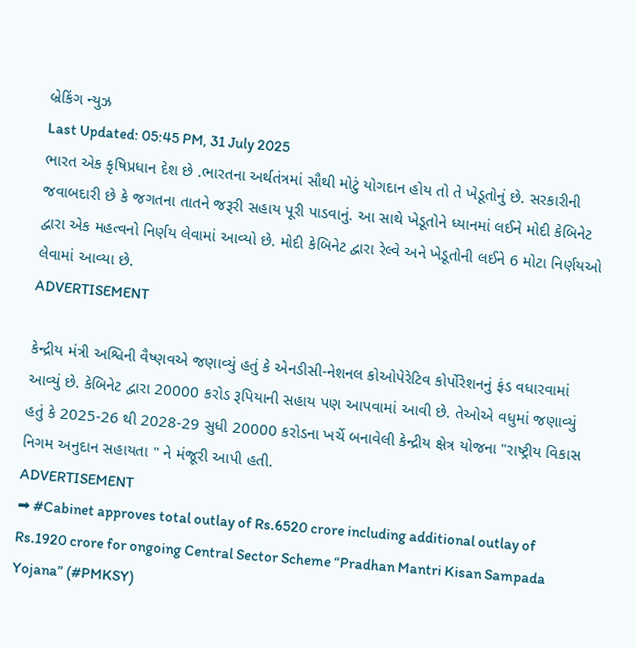બ્રેકિંગ ન્યુઝ
Last Updated: 05:45 PM, 31 July 2025
ભારત એક કૃષિપ્રધાન દેશ છે .ભારતના અર્થતંત્રમાં સૌથી મોટું યોગદાન હોય તો તે ખેડૂતોનું છે. સરકારીની જવાબદારી છે કે જગતના તાતને જરૂરી સહાય પૂરી પાડવાનું. આ સાથે ખેડૂતોને ધ્યાનમાં લઈને મોદી કેબિનેટ દ્વારા એક મહત્વનો નિર્ણય લેવામાં આવ્યો છે. મોદી કેબિનેટ દ્વારા રેલ્વે અને ખેડૂતોની લઈને 6 મોટા નિર્ણયઓ લેવામાં આવ્યા છે.
ADVERTISEMENT

કેન્દ્રીય મંત્રી અશ્વિની વૈષ્ણવએ જણાવ્યું હતું કે એનડીસી-નેશનલ કોઓપેરેટિવ કોર્પોરેશનનું ફંડ વધારવામાં આવ્યું છે. કેબિનેટ દ્વારા 20000 કરોડ રૂપિયાની સહાય પણ આપવામાં આવી છે. તેઓએ વધુમાં જણાવ્યું હતું કે 2025-26 થી 2028-29 સુધી 20000 કરોડના ખર્ચે બનાવેલી કેન્દ્રીય ક્ષેત્ર યોજના "રાષ્ટ્રીય વિકાસ નિગમ અનુદાન સહાયતા " ને મંજૂરી આપી હતી.
ADVERTISEMENT
➡ #Cabinet approves total outlay of Rs.6520 crore including additional outlay of Rs.1920 crore for ongoing Central Sector Scheme “Pradhan Mantri Kisan Sampada Yojana” (#PMKSY)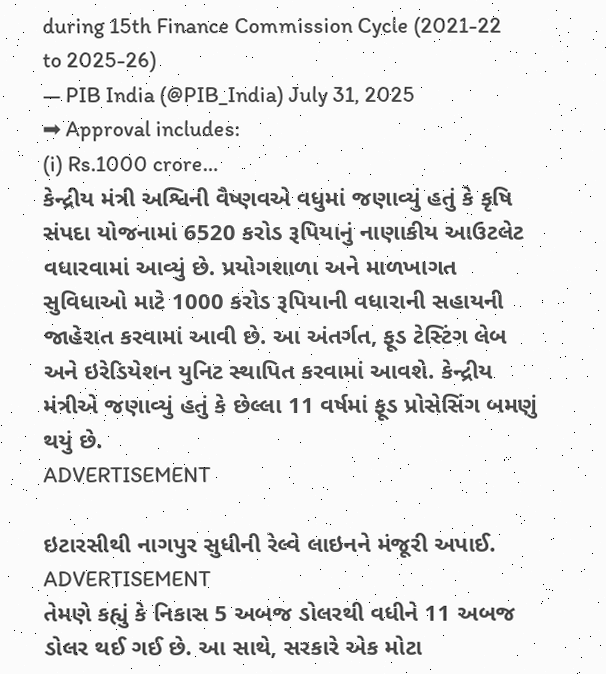during 15th Finance Commission Cycle (2021-22 to 2025-26)
— PIB India (@PIB_India) July 31, 2025
➡ Approval includes:
(i) Rs.1000 crore…
કેન્દ્રીય મંત્રી અશ્વિની વૈષ્ણવએ વધુમાં જણાવ્યું હતું કે કૃષિ સંપદા યોજનામાં 6520 કરોડ રૂપિયાનું નાણાકીય આઉટલેટ વધારવામાં આવ્યું છે. પ્રયોગશાળા અને માળખાગત સુવિધાઓ માટે 1000 કરોડ રૂપિયાની વધારાની સહાયની જાહેરાત કરવામાં આવી છે. આ અંતર્ગત, ફૂડ ટેસ્ટિંગ લેબ અને ઇરેડિયેશન યુનિટ સ્થાપિત કરવામાં આવશે. કેન્દ્રીય મંત્રીએ જણાવ્યું હતું કે છેલ્લા 11 વર્ષમાં ફૂડ પ્રોસેસિંગ બમણું થયું છે.
ADVERTISEMENT

ઇટારસીથી નાગપુર સુધીની રેલ્વે લાઇનને મંજૂરી અપાઈ.
ADVERTISEMENT
તેમણે કહ્યું કે નિકાસ 5 અબજ ડોલરથી વધીને 11 અબજ ડોલર થઈ ગઈ છે. આ સાથે, સરકારે એક મોટા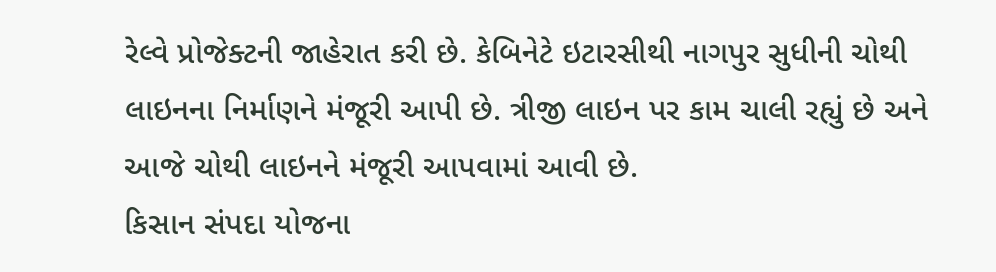રેલ્વે પ્રોજેક્ટની જાહેરાત કરી છે. કેબિનેટે ઇટારસીથી નાગપુર સુધીની ચોથી લાઇનના નિર્માણને મંજૂરી આપી છે. ત્રીજી લાઇન પર કામ ચાલી રહ્યું છે અને આજે ચોથી લાઇનને મંજૂરી આપવામાં આવી છે.
કિસાન સંપદા યોજના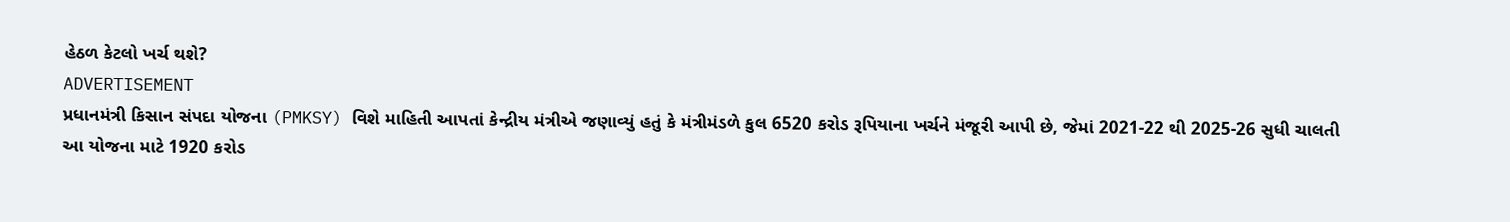હેઠળ કેટલો ખર્ચ થશે?
ADVERTISEMENT
પ્રધાનમંત્રી કિસાન સંપદા યોજના (PMKSY) વિશે માહિતી આપતાં કેન્દ્રીય મંત્રીએ જણાવ્યું હતું કે મંત્રીમંડળે કુલ 6520 કરોડ રૂપિયાના ખર્ચને મંજૂરી આપી છે, જેમાં 2021-22 થી 2025-26 સુધી ચાલતી આ યોજના માટે 1920 કરોડ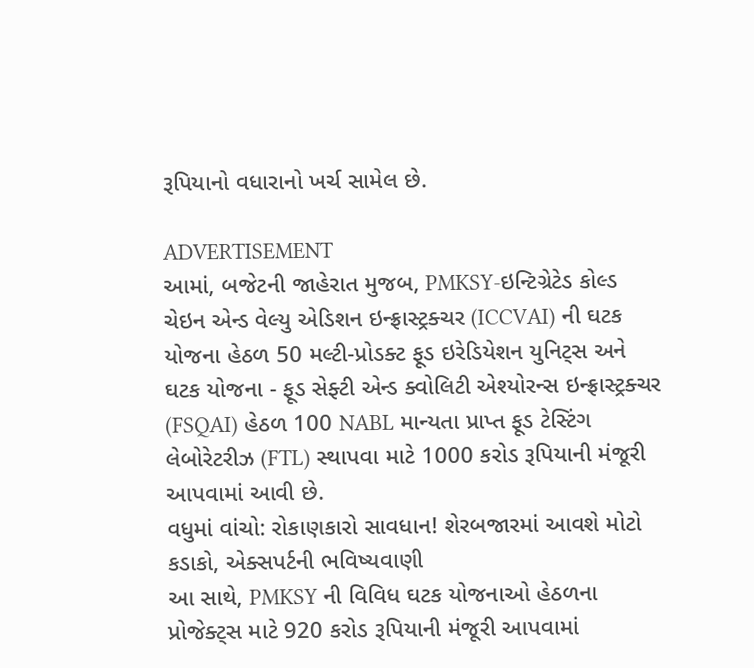રૂપિયાનો વધારાનો ખર્ચ સામેલ છે.

ADVERTISEMENT
આમાં, બજેટની જાહેરાત મુજબ, PMKSY-ઇન્ટિગ્રેટેડ કોલ્ડ ચેઇન એન્ડ વેલ્યુ એડિશન ઇન્ફ્રાસ્ટ્રક્ચર (ICCVAI) ની ઘટક યોજના હેઠળ 50 મલ્ટી-પ્રોડક્ટ ફૂડ ઇરેડિયેશન યુનિટ્સ અને ઘટક યોજના - ફૂડ સેફ્ટી એન્ડ ક્વોલિટી એશ્યોરન્સ ઇન્ફ્રાસ્ટ્રક્ચર (FSQAI) હેઠળ 100 NABL માન્યતા પ્રાપ્ત ફૂડ ટેસ્ટિંગ લેબોરેટરીઝ (FTL) સ્થાપવા માટે 1000 કરોડ રૂપિયાની મંજૂરી આપવામાં આવી છે.
વધુમાં વાંચો: રોકાણકારો સાવધાન! શેરબજારમાં આવશે મોટો કડાકો, એક્સપર્ટની ભવિષ્યવાણી
આ સાથે, PMKSY ની વિવિધ ઘટક યોજનાઓ હેઠળના પ્રોજેક્ટ્સ માટે 920 કરોડ રૂપિયાની મંજૂરી આપવામાં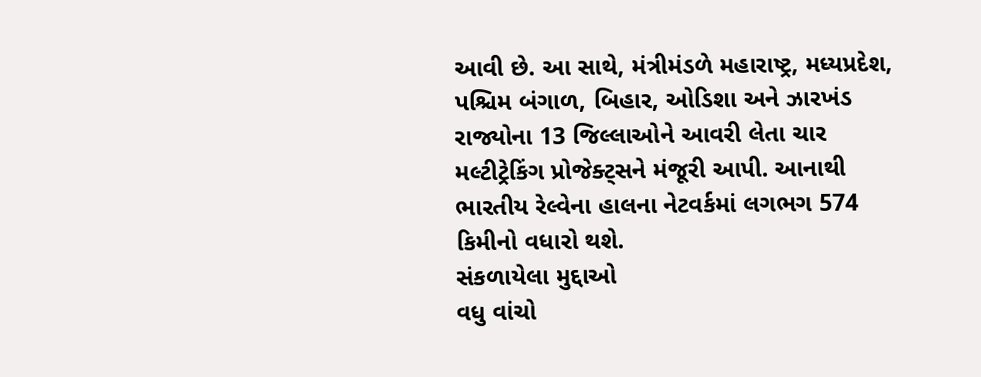આવી છે. આ સાથે, મંત્રીમંડળે મહારાષ્ટ્ર, મધ્યપ્રદેશ, પશ્ચિમ બંગાળ, બિહાર, ઓડિશા અને ઝારખંડ રાજ્યોના 13 જિલ્લાઓને આવરી લેતા ચાર મલ્ટીટ્રેકિંગ પ્રોજેક્ટ્સને મંજૂરી આપી. આનાથી ભારતીય રેલ્વેના હાલના નેટવર્કમાં લગભગ 574 કિમીનો વધારો થશે.
સંકળાયેલા મુદ્દાઓ
વધુ વાંચો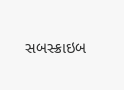સબસ્ક્રાઇબ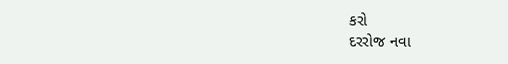કરો
દરરોજ નવા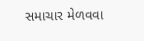સમાચાર મેળવવા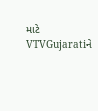માટે VTVGujaratiને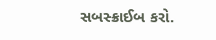સબસ્ક્રાઈબ કરો.